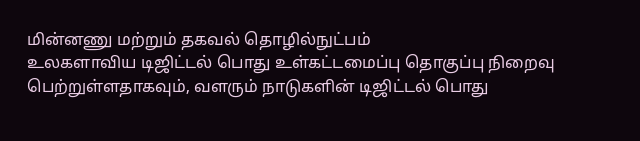மின்னணு மற்றும் தகவல் தொழில்நுட்பம்
உலகளாவிய டிஜிட்டல் பொது உள்கட்டமைப்பு தொகுப்பு நிறைவு பெற்றுள்ளதாகவும், வளரும் நாடுகளின் டிஜிட்டல் பொது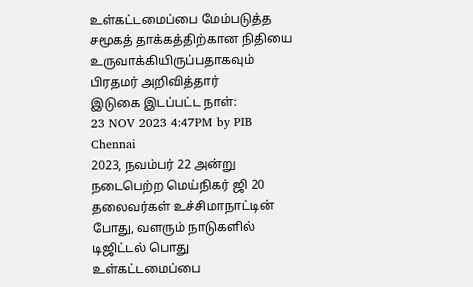உள்கட்டமைப்பை மேம்படுத்த சமூகத் தாக்கத்திற்கான நிதியை உருவாக்கியிருப்பதாகவும் பிரதமர் அறிவித்தார்
இடுகை இடப்பட்ட நாள்:
23 NOV 2023 4:47PM by PIB Chennai
2023, நவம்பர் 22 அன்று நடைபெற்ற மெய்நிகர் ஜி 20 தலைவர்கள் உச்சிமாநாட்டின் போது, வளரும் நாடுகளில் டிஜிட்டல் பொது உள்கட்டமைப்பை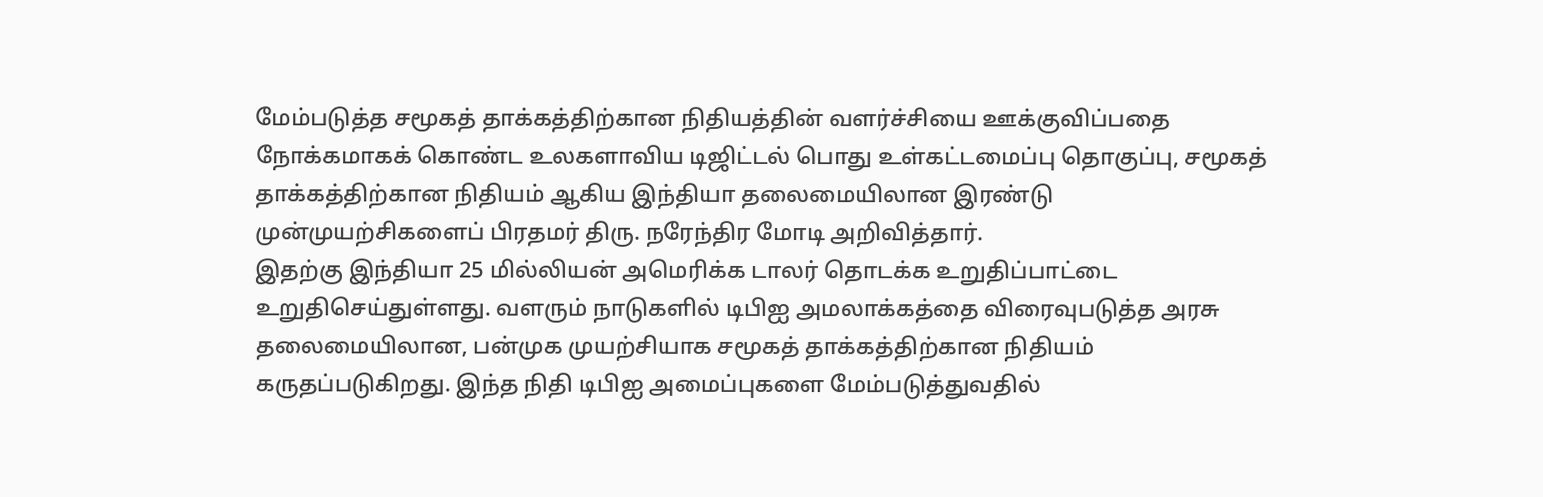மேம்படுத்த சமூகத் தாக்கத்திற்கான நிதியத்தின் வளர்ச்சியை ஊக்குவிப்பதை நோக்கமாகக் கொண்ட உலகளாவிய டிஜிட்டல் பொது உள்கட்டமைப்பு தொகுப்பு, சமூகத் தாக்கத்திற்கான நிதியம் ஆகிய இந்தியா தலைமையிலான இரண்டு முன்முயற்சிகளைப் பிரதமர் திரு. நரேந்திர மோடி அறிவித்தார்.
இதற்கு இந்தியா 25 மில்லியன் அமெரிக்க டாலர் தொடக்க உறுதிப்பாட்டை உறுதிசெய்துள்ளது. வளரும் நாடுகளில் டிபிஐ அமலாக்கத்தை விரைவுபடுத்த அரசு தலைமையிலான, பன்முக முயற்சியாக சமூகத் தாக்கத்திற்கான நிதியம் கருதப்படுகிறது. இந்த நிதி டிபிஐ அமைப்புகளை மேம்படுத்துவதில்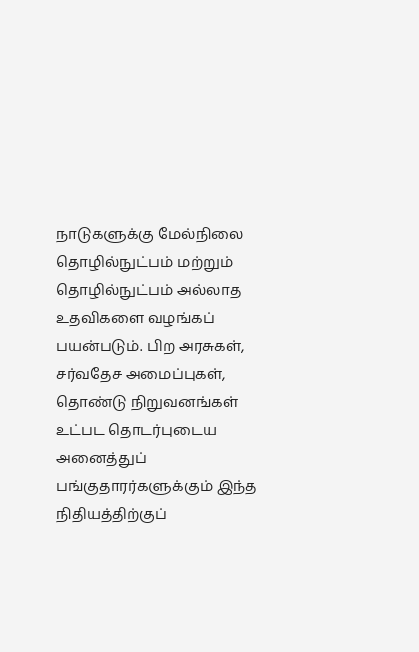நாடுகளுக்கு மேல்நிலை தொழில்நுட்பம் மற்றும் தொழில்நுட்பம் அல்லாத உதவிகளை வழங்கப் பயன்படும். பிற அரசுகள், சர்வதேச அமைப்புகள், தொண்டு நிறுவனங்கள் உட்பட தொடர்புடைய அனைத்துப் பங்குதாரர்களுக்கும் இந்த நிதியத்திற்குப்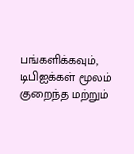பங்களிக்கவும், டிபிஐக்கள் மூலம் குறைந்த மற்றும்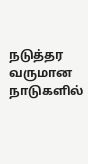நடுத்தர வருமான நாடுகளில்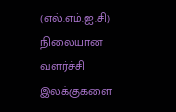(எல்.எம்.ஐ.சி) நிலையான வளர்ச்சி இலக்குகளை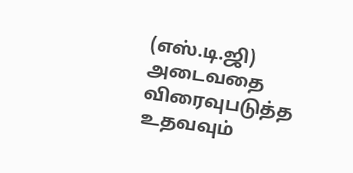(எஸ்.டி.ஜி) அடைவதை விரைவுபடுத்த உதவவும்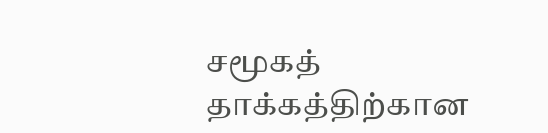சமூகத் தாக்கத்திற்கான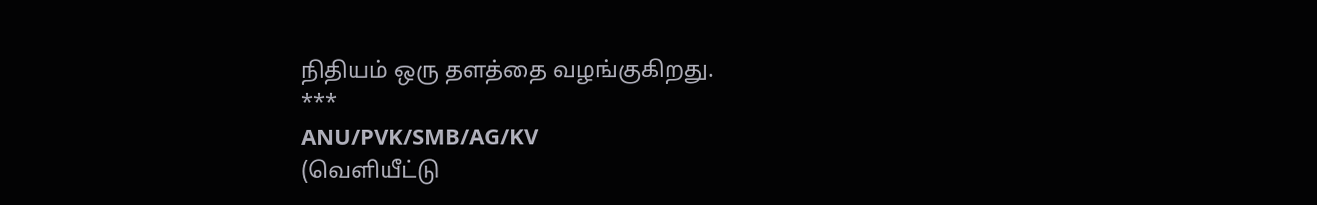நிதியம் ஒரு தளத்தை வழங்குகிறது.
***
ANU/PVK/SMB/AG/KV
(வெளியீட்டு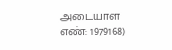அடையாள எண்: 1979168)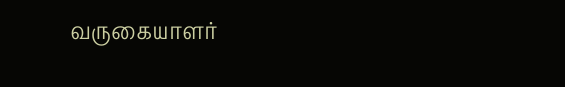வருகையாளர்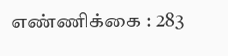எண்ணிக்கை : 283